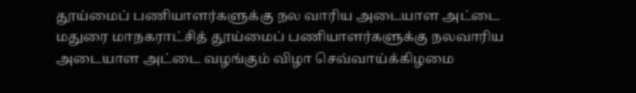தூய்மைப் பணியாளர்களுக்கு நல வாரிய அடையாள அட்டை
மதுரை மாநகராட்சித் தூய்மைப் பணியாளர்களுக்கு நலவாரிய அடையாள அட்டை வழங்கும் விழா செவ்வாய்க்கிழமை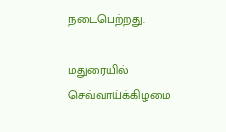நடைபெற்றது.

மதுரையில் செவ்வாய்க்கிழமை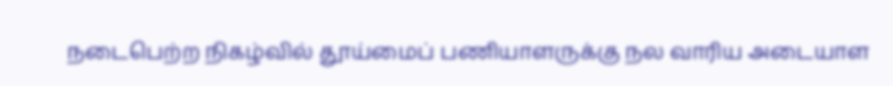நடைபெற்ற நிகழ்வில் தூய்மைப் பணியாளருக்கு நல வாரிய அடையாள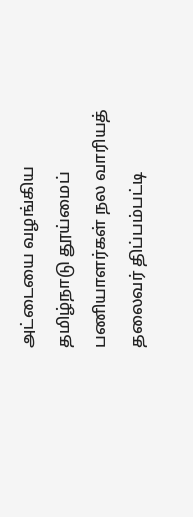அட்டையை வழங்கிய தமிழ்நாடு தூய்மைப் பணியாளர்கள் நல வாரியத் தலைவர் திப்பம்பட்டி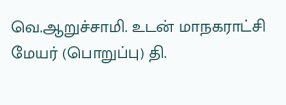வெ.ஆறுச்சாமி. உடன் மாநகராட்சி மேயர் (பொறுப்பு) தி.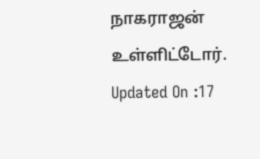நாகராஜன் உள்ளிட்டோர்.
Updated On :17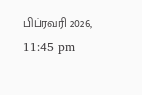பிப்ரவரி 2026, 11:45 pm